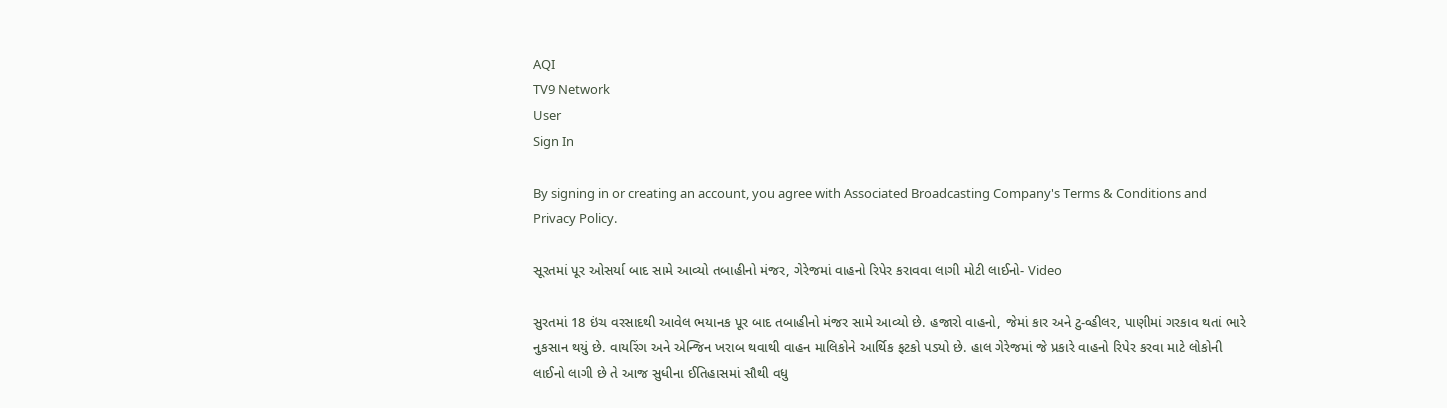AQI
TV9 Network
User
Sign In

By signing in or creating an account, you agree with Associated Broadcasting Company's Terms & Conditions and Privacy Policy.

સૂરતમાં પૂર ઓસર્યા બાદ સામે આવ્યો તબાહીનો મંજર, ગેરેજમાં વાહનો રિપેર કરાવવા લાગી મોટી લાઈનો- Video

સુરતમાં 18 ઇંચ વરસાદથી આવેલ ભયાનક પૂર બાદ તબાહીનો મંજર સામે આવ્યો છે. હજારો વાહનો, જેમાં કાર અને ટુ-વ્હીલર, પાણીમાં ગરકાવ થતાં ભારે નુકસાન થયું છે. વાયરિંગ અને એન્જિન ખરાબ થવાથી વાહન માલિકોને આર્થિક ફટકો પડ્યો છે. હાલ ગેરેજમાં જે પ્રકારે વાહનો રિપેર કરવા માટે લોકોની લાઈનો લાગી છે તે આજ સુધીના ઈતિહાસમાં સૌથી વધુ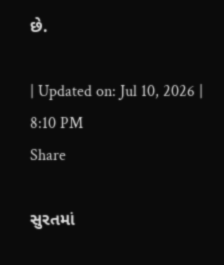છે.

| Updated on: Jul 10, 2026 | 8:10 PM
Share

સુરતમાં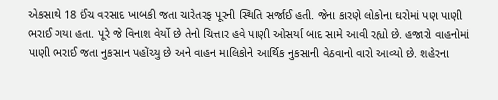એકસાથે 18 ઈંચ વરસાદ ખાબકી જતા ચારેતરફ પૂરની સ્થિતિ સર્જાઈ હતી. જેના કારણે લોકોના ઘરોમાં પણ પાણી ભરાઈ ગયા હતા. પૂરે જે વિનાશ વેર્યો છે તેનો ચિત્તાર હવે પાણી ઓસર્યા બાદ સામે આવી રહ્યો છે. હજારો વાહનોમાં પાણી ભરાઈ જતા નુકસાન પહોંચ્યુ છે અને વાહન માલિકોને આર્થિક નુકસાની વેઠવાનો વારો આવ્યો છે. શહેરના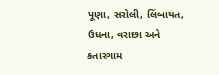પૂણા, સરોલી, લિંબાયત, ઉધના, વરાછા અને કતારગામ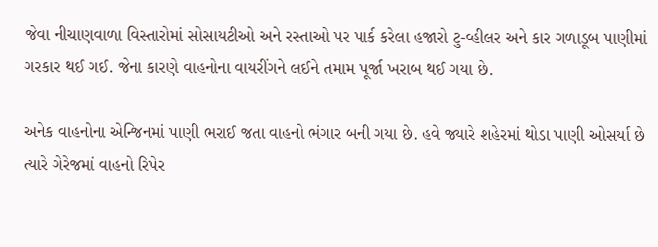જેવા નીચાણવાળા વિસ્તારોમાં સોસાયટીઓ અને રસ્તાઓ પર પાર્ક કરેલા હજારો ટુ-વ્હીલર અને કાર ગળાડૂબ પાણીમાં ગરકાર થઈ ગઈ. જેના કારણે વાહનોના વાયરીંગને લઈને તમામ પૂર્જા ખરાબ થઈ ગયા છે.

અનેક વાહનોના એન્જિનમાં પાણી ભરાઈ જતા વાહનો ભંગાર બની ગયા છે. હવે જ્યારે શહેરમાં થોડા પાણી ઓસર્યા છે ત્યારે ગેરેજમાં વાહનો રિપેર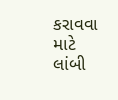કરાવવા માટે લાંબી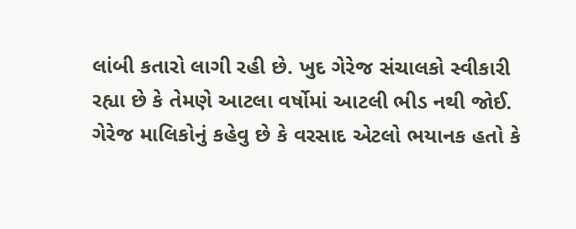લાંબી કતારો લાગી રહી છે. ખુદ ગેરેજ સંચાલકો સ્વીકારી રહ્યા છે કે તેમણે આટલા વર્ષોમાં આટલી ભીડ નથી જોઈ.  ગેરેજ માલિકોનું કહેવુ છે કે વરસાદ એટલો ભયાનક હતો કે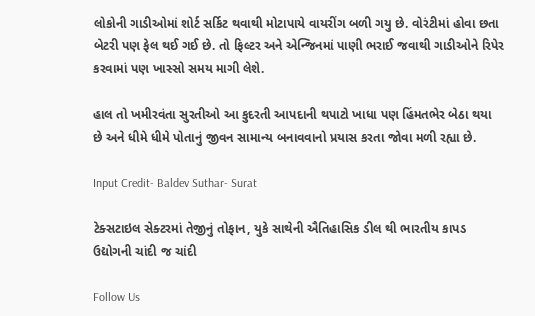લોકોની ગાડીઓમાં શોર્ટ સર્કિટ થવાથી મોટાપાયે વાયરીંગ બળી ગયુ છે. વોરંટીમાં હોવા છતા બેટરી પણ ફેલ થઈ ગઈ છે. તો ફિલ્ટર અને એન્જિનમાં પાણી ભરાઈ જવાથી ગાડીઓને રિપેર કરવામાં પણ ખાસ્સો સમય માગી લેશે.

હાલ તો ખમીરવંતા સુરતીઓ આ કુદરતી આપદાની થપાટો ખાધા પણ હિંમતભેર બેઠા થયા છે અને ધીમે ધીમે પોતાનું જીવન સામાન્ય બનાવવાનો પ્રયાસ કરતા જોવા મળી રહ્યા છે.

Input Credit- Baldev Suthar- Surat

ટેક્સટાઇલ સેક્ટરમાં તેજીનું તોફાન, યુકે સાથેની ઐતિહાસિક ડીલ થી ભારતીય કાપડ ઉદ્યોગની ચાંદી જ ચાંદી

Follow Us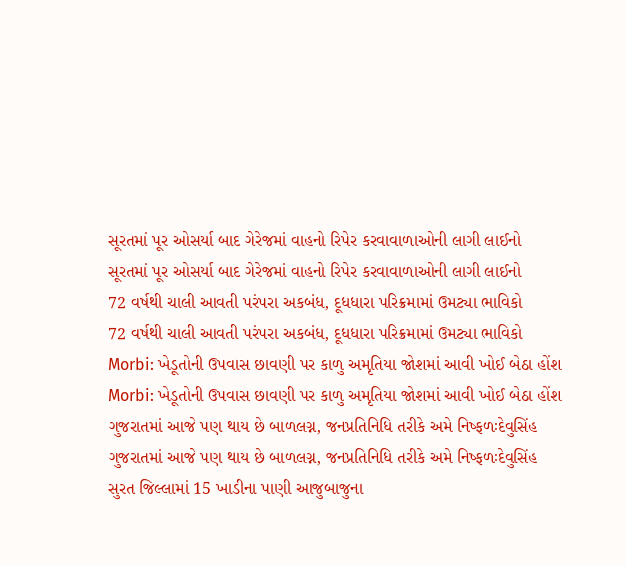સૂરતમાં પૂર ઓસર્યા બાદ ગેરેજમાં વાહનો રિપેર કરવાવાળાઓની લાગી લાઈનો
સૂરતમાં પૂર ઓસર્યા બાદ ગેરેજમાં વાહનો રિપેર કરવાવાળાઓની લાગી લાઈનો
72 વર્ષથી ચાલી આવતી પરંપરા અકબંધ, દૂધધારા પરિક્રમામાં ઉમટ્યા ભાવિકો
72 વર્ષથી ચાલી આવતી પરંપરા અકબંધ, દૂધધારા પરિક્રમામાં ઉમટ્યા ભાવિકો
Morbi: ખેડૂતોની ઉપવાસ છાવણી પર કાળુ અમૃતિયા જોશમાં આવી ખોઈ બેઠા હોંશ
Morbi: ખેડૂતોની ઉપવાસ છાવણી પર કાળુ અમૃતિયા જોશમાં આવી ખોઈ બેઠા હોંશ
ગુજરાતમાં આજે પણ થાય છે બાળલગ્ન, જનપ્રતિનિધિ તરીકે અમે નિષ્ફળઃદેવુસિંહ
ગુજરાતમાં આજે પણ થાય છે બાળલગ્ન, જનપ્રતિનિધિ તરીકે અમે નિષ્ફળઃદેવુસિંહ
સુરત જિલ્લામાં 15 ખાડીના પાણી આજુબાજુના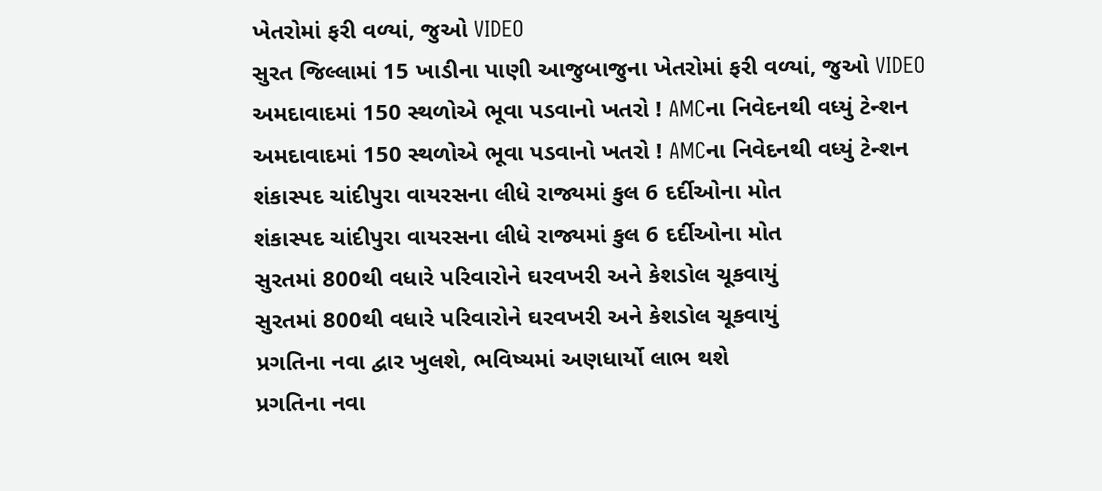ખેતરોમાં ફરી વળ્યાં, જુઓ VIDEO
સુરત જિલ્લામાં 15 ખાડીના પાણી આજુબાજુના ખેતરોમાં ફરી વળ્યાં, જુઓ VIDEO
અમદાવાદમાં 150 સ્થળોએ ભૂવા પડવાનો ખતરો ! AMCના નિવેદનથી વધ્યું ટેન્શન
અમદાવાદમાં 150 સ્થળોએ ભૂવા પડવાનો ખતરો ! AMCના નિવેદનથી વધ્યું ટેન્શન
શંકાસ્પદ ચાંદીપુરા વાયરસના લીધે રાજ્યમાં કુલ 6 દર્દીઓના મોત
શંકાસ્પદ ચાંદીપુરા વાયરસના લીધે રાજ્યમાં કુલ 6 દર્દીઓના મોત
સુરતમાં 800થી વધારે પરિવારોને ઘરવખરી અને કેશડોલ ચૂકવાયું
સુરતમાં 800થી વધારે પરિવારોને ઘરવખરી અને કેશડોલ ચૂકવાયું
પ્રગતિના નવા દ્વાર ખુલશે, ભવિષ્યમાં અણધાર્યો લાભ થશે
પ્રગતિના નવા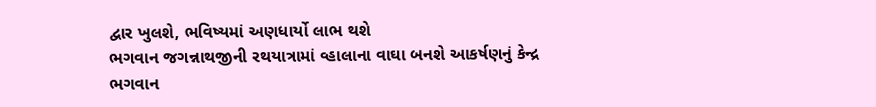દ્વાર ખુલશે, ભવિષ્યમાં અણધાર્યો લાભ થશે
ભગવાન જગન્નાથજીની રથયાત્રામાં વ્હાલાના વાઘા બનશે આકર્ષણનું કેન્દ્ર
ભગવાન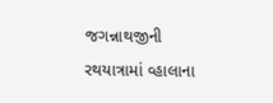જગન્નાથજીની રથયાત્રામાં વ્હાલાના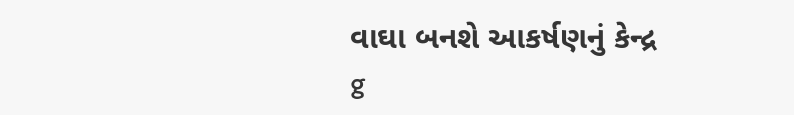વાઘા બનશે આકર્ષણનું કેન્દ્ર
g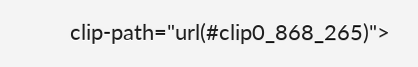clip-path="url(#clip0_868_265)">